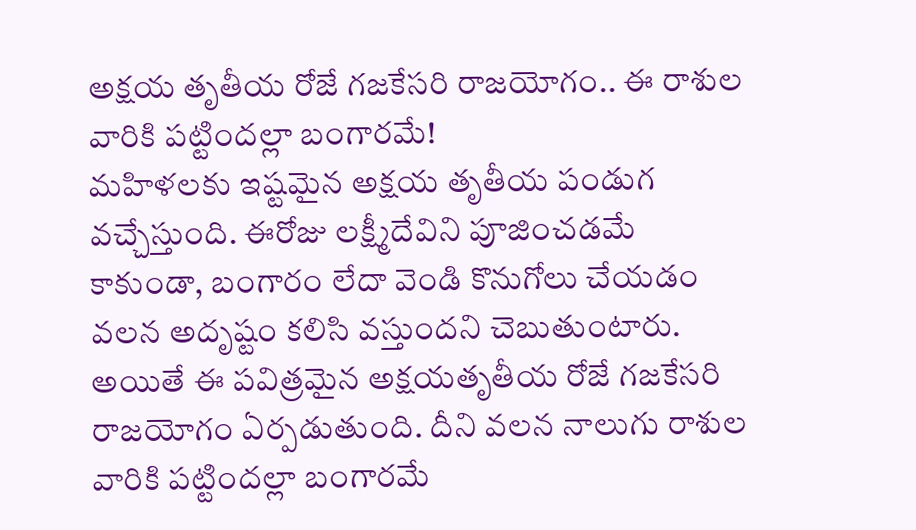అక్షయ తృతీయ రోజే గజకేసరి రాజయోగం.. ఈ రాశుల వారికి పట్టిందల్లా బంగారమే!
మహిళలకు ఇష్టమైన అక్షయ తృతీయ పండుగ వచ్చేస్తుంది. ఈరోజు లక్ష్మీదేవిని పూజించడమే కాకుండా, బంగారం లేదా వెండి కొనుగోలు చేయడం వలన అదృష్టం కలిసి వస్తుందని చెబుతుంటారు. అయితే ఈ పవిత్రమైన అక్షయతృతీయ రోజే గజకేసరి రాజయోగం ఏర్పడుతుంది. దీని వలన నాలుగు రాశుల వారికి పట్టిందల్లా బంగారమే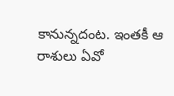కానున్నదంట. ఇంతకీ ఆ రాశులు ఏవో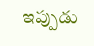ఇప్పుడు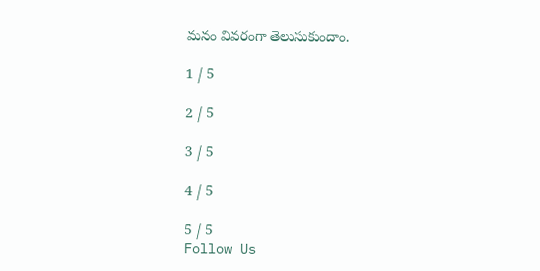మనం వివరంగా తెలుసుకుందాం.

1 / 5

2 / 5

3 / 5

4 / 5

5 / 5
Follow Us